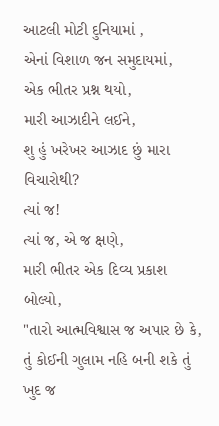આટલી મોટી દુનિયામાં ,
એનાં વિશાળ જન સમુદાયમાં,
એક ભીતર પ્રશ્ન થયો,
મારી આઝાદીને લઈને,
શુ હું ખરેખર આઝાદ છું મારા વિચારોથી?
ત્યાં જ!
ત્યાં જ, એ જ ક્ષણે,
મારી ભીતર એક દિવ્ય પ્રકાશ બોલ્યો,
"તારો આત્મવિશ્વાસ જ અપાર છે કે, તું કોઈની ગુલામ નહિ બની શકે તું ખુદ જ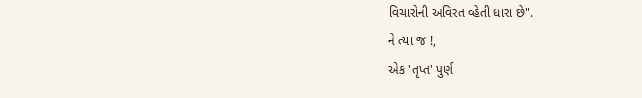વિચારોની અવિરત વ્હેતી ધારા છે".
ને ત્યા જ !,
એક 'તૃપ્ત' પુર્ણ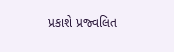પ્રકાશે પ્રજ્વલિત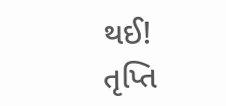થઈ!
તૃપ્તિ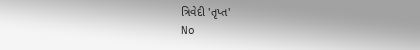ત્રિવેદી 'તૃપ્ત'
No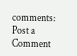comments:
Post a Comment